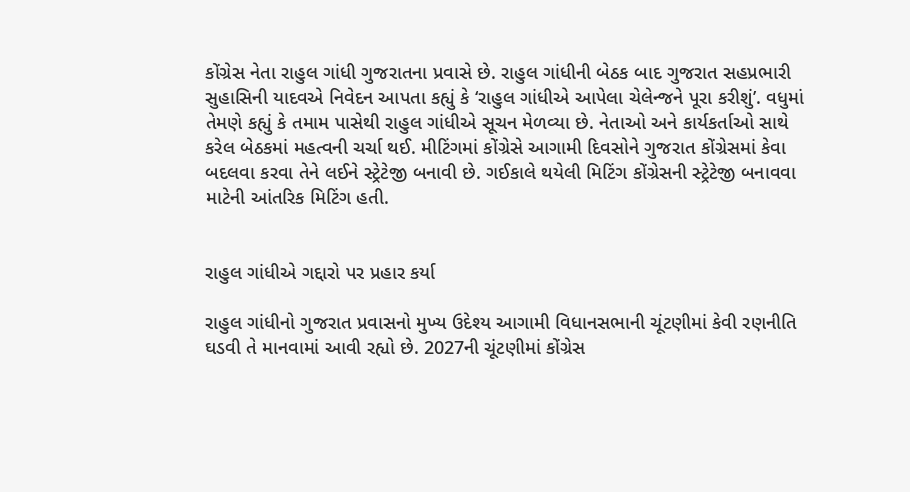કોંગ્રેસ નેતા રાહુલ ગાંધી ગુજરાતના પ્રવાસે છે. રાહુલ ગાંધીની બેઠક બાદ ગુજરાત સહપ્રભારી સુહાસિની યાદવએ નિવેદન આપતા કહ્યું કે ‘રાહુલ ગાંધીએ આપેલા ચેલેન્જને પૂરા કરીશું’. વધુમાં તેમણે કહ્યું કે તમામ પાસેથી રાહુલ ગાંધીએ સૂચન મેળવ્યા છે. નેતાઓ અને કાર્યકર્તાઓ સાથે કરેલ બેઠકમાં મહત્વની ચર્ચા થઈ. મીટિંગમાં કોંગ્રેસે આગામી દિવસોને ગુજરાત કોંગ્રેસમાં કેવા બદલવા કરવા તેને લઈને સ્ટ્રેટેજી બનાવી છે. ગઈકાલે થયેલી મિટિંગ કોંગ્રેસની સ્ટ્રેટેજી બનાવવા માટેની આંતરિક મિટિંગ હતી.


રાહુલ ગાંધીએ ગદ્દારો પર પ્રહાર કર્યા

રાહુલ ગાંધીનો ગુજરાત પ્રવાસનો મુખ્ય ઉદેશ્ય આગામી વિધાનસભાની ચૂંટણીમાં કેવી રણનીતિ ઘડવી તે માનવામાં આવી રહ્યો છે. 2027ની ચૂંટણીમાં કોંગ્રેસ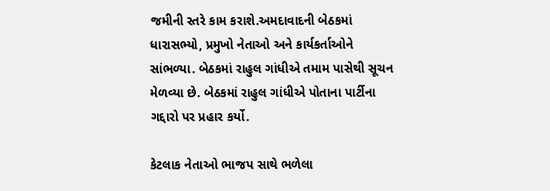જમીની સ્તરે કામ કરાશે.અમદાવાદની બેઠકમાં ધારાસભ્યો, પ્રમુખો નેતાઓ અને કાર્યકર્તાઓને સાંભળ્યા. બેઠકમાં રાહુલ ગાંધીએ તમામ પાસેથી સૂચન મેળવ્યા છે. બેઠકમાં રાહુલ ગાંધીએ પોતાના પાર્ટીના ગદ્દારો પર પ્રહાર કર્યો.

કેટલાક નેતાઓ ભાજપ સાથે ભળેલા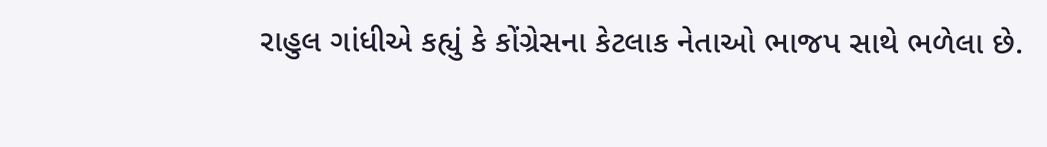રાહુલ ગાંધીએ કહ્યું કે કોંગ્રેસના કેટલાક નેતાઓ ભાજપ સાથે ભળેલા છે.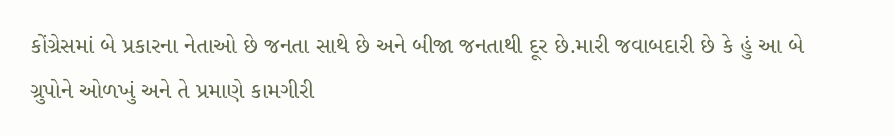કોંગ્રેસમાં બે પ્રકારના નેતાઓ છે જનતા સાથે છે અને બીજા જનતાથી દૂર છે.મારી જવાબદારી છે કે હું આ બે ગ્રુપોને ઓળખું અને તે પ્રમાણે કામગીરી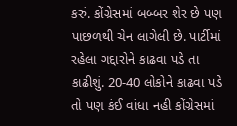કરું. કોંગ્રેસમાં બબ્બર શેર છે પણ પાછળથી ચેન લાગેલી છે. પાર્ટીમાં રહેલા ગદ્દારોને કાઢવા પડે તા કાઢીશું. 20-40 લોકોને કાઢવા પડે તો પણ કંઈ વાંધા નહી કોંગ્રેસમાં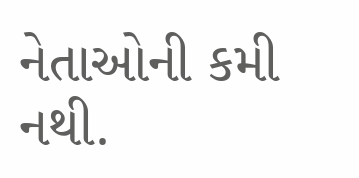નેતાઓની કમી નથી.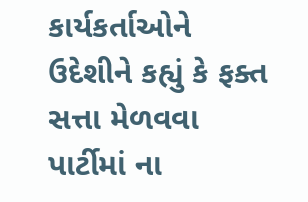કાર્યકર્તાઓને ઉદેશીને કહ્યું કે ફક્ત સત્તા મેળવવા પાર્ટીમાં ના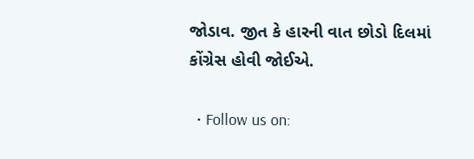જોડાવ. જીત કે હારની વાત છોડો દિલમાં કોંગ્રેસ હોવી જોઈએ.

  • Follow us on: